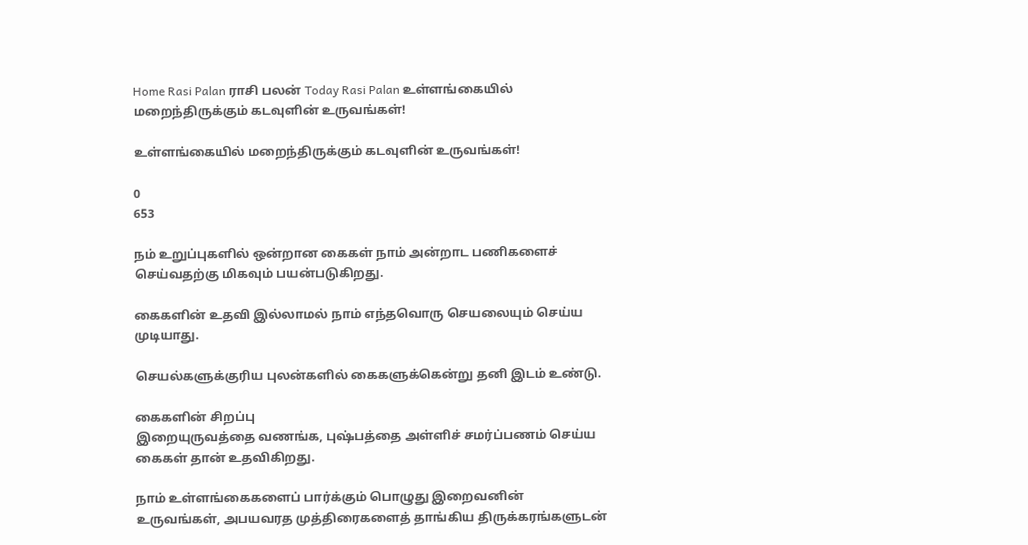Home Rasi Palan ராசி பலன் Today Rasi Palan உள்ளங்கையில் மறைந்திருக்கும் கடவுளின் உருவங்கள்!

உள்ளங்கையில் மறைந்திருக்கும் கடவுளின் உருவங்கள்!

0
653

நம் உறுப்புகளில் ஒன்றான கைகள் நாம் அன்றாட பணிகளைச் செய்வதற்கு மிகவும் பயன்படுகிறது.

கைகளின் உதவி இல்லாமல் நாம் எந்தவொரு செயலையும் செய்ய முடியாது.

செயல்களுக்குரிய புலன்களில் கைகளுக்கென்று தனி இடம் உண்டு.

கைகளின் சிறப்பு
இறையுருவத்தை வணங்க, புஷ்பத்தை அள்ளிச் சமர்ப்பணம் செய்ய கைகள் தான் உதவிகிறது.

நாம் உள்ளங்கைகளைப் பார்க்கும் பொழுது இறைவனின் உருவங்கள், அபயவரத முத்திரைகளைத் தாங்கிய திருக்கரங்களுடன்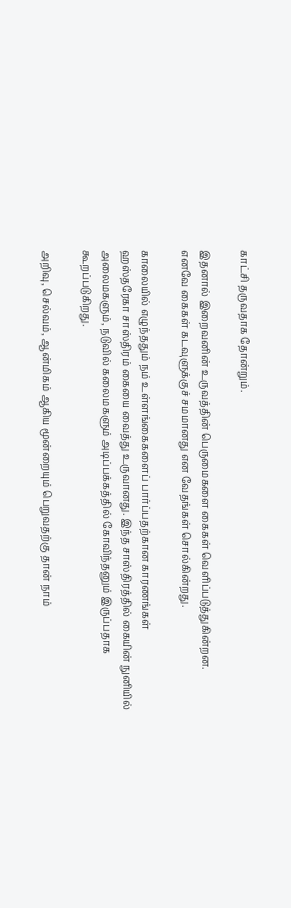காட்சி தருவதாக தோன்றும்.

இதனால் இறைவனின் உருவத்தின் பெருமைகளை கைகள் வெளிப்படுத்துகின்றன.
எனவே கைகள் கடவுளுக்குச் சமமானது என வேதங்கள் சொல்கின்றது.

காலையில் எழுந்ததும் நம் உள்ளங்கைகளைப் பார்ப்பதற்கான காரணங்கள்
ஹஸ்தரேகா சாஸ்திரம் கையை வைத்து உருவானது. இந்த சாஸ்திரத்தில் கையின் நுனியில் அலைமகளும், நடுவில் கலைமகளும் அடிப்பக்கத்தில் கோவிந்தனும் இருப்பதாக கூறப்படுகிறது.

அறிவு, செல்வம், ஆன்மிகம் ஆகிய மூன்றையும் பெறுவதற்கு தான் நாம்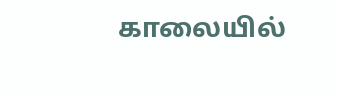காலையில்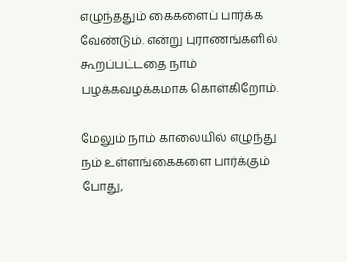எழுந்ததும் கைகளைப் பார்க்க வேண்டும். என்று புராணங்களில் கூறப்பட்டதை நாம் பழக்கவழக்கமாக கொள்கிறோம்.

மேலும் நாம் காலையில் எழுந்து நம் உள்ளங்கைகளை பார்க்கும் போது,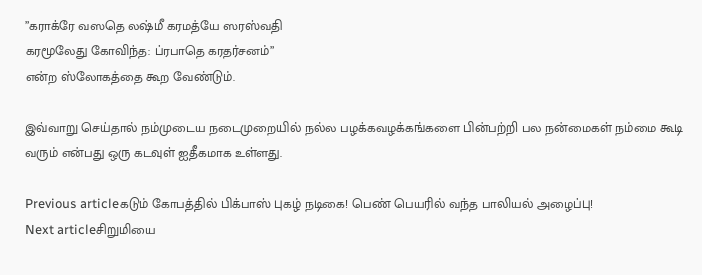”கராக்ரே வஸதெ லஷ்மீ கரமத்யே ஸரஸ்வதி
கரமூலேது கோவிந்த: ப்ரபாதெ கரதர்சனம்”
என்ற ஸ்லோகத்தை கூற வேண்டும்.

இவ்வாறு செய்தால் நம்முடைய நடைமுறையில் நல்ல பழக்கவழக்கங்களை பின்பற்றி பல நன்மைகள் நம்மை கூடி வரும் என்பது ஒரு கடவுள் ஐதீகமாக உள்ளது.

Previous articleகடும் கோபத்தில் பிக்பாஸ் புகழ் நடிகை! பெண் பெயரில் வந்த பாலியல் அழைப்பு!
Next articleசிறுமியை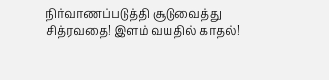நிர்வாணப்படுத்தி சூடுவைத்து சித்ரவதை! இளம் வயதில் காதல்!